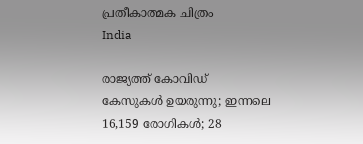പ്രതീകാത്മക ചിത്രം
India

രാജ്യത്ത് കോവിഡ് കേസുകള്‍ ഉയരുന്നു; ഇന്നലെ 16,159 രോഗികള്‍; 28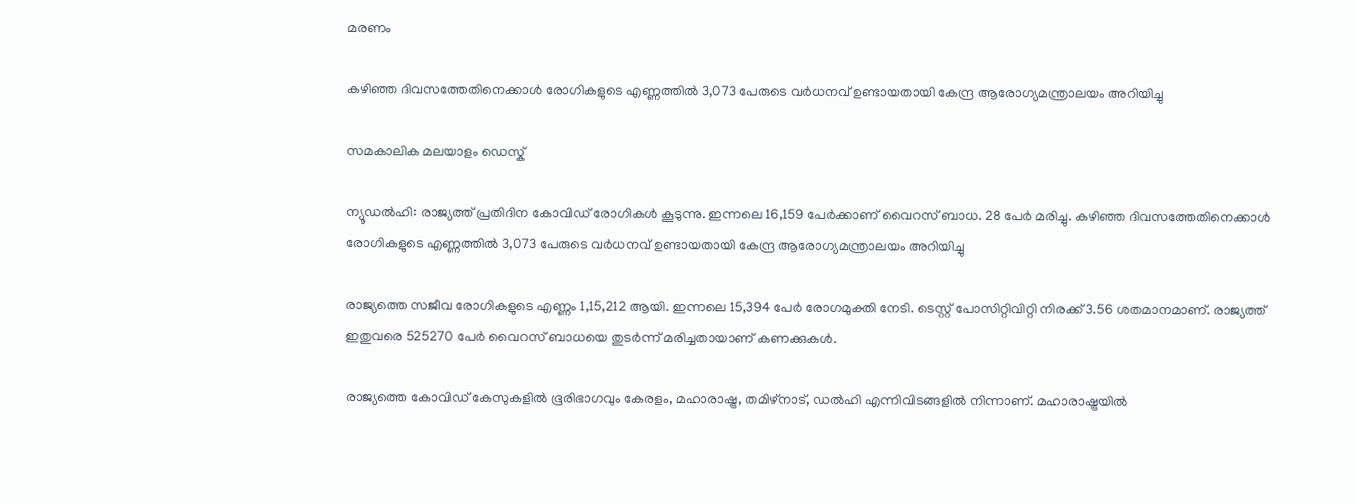മരണം

കഴിഞ്ഞ ദിവസത്തേതിനെക്കാള്‍ രോഗികളുടെ എണ്ണത്തില്‍ 3,073 പേരുടെ വര്‍ധനവ് ഉണ്ടായതായി കേന്ദ്ര ആരോഗ്യമന്ത്രാലയം അറിയിച്ചു

സമകാലിക മലയാളം ഡെസ്ക്

ന്യൂഡല്‍ഹി: രാജ്യത്ത് പ്രതിദിന കോവിഡ് രോഗികള്‍ കൂടുന്നു. ഇന്നലെ 16,159 പേര്‍ക്കാണ് വൈറസ് ബാധ. 28 പേര്‍ മരിച്ചു. കഴിഞ്ഞ ദിവസത്തേതിനെക്കാള്‍ രോഗികളുടെ എണ്ണത്തില്‍ 3,073 പേരുടെ വര്‍ധനവ് ഉണ്ടായതായി കേന്ദ്ര ആരോഗ്യമന്ത്രാലയം അറിയിച്ചു

രാജ്യത്തെ സജീവ രോഗികളുടെ എണ്ണം 1,15,212 ആയി. ഇന്നലെ 15,394 പേര്‍ രോഗമുക്തി നേടി. ടെസ്റ്റ് പോസിറ്റിവിറ്റി നിരക്ക് 3.56 ശതമാനമാണ്. രാജ്യത്ത് ഇതുവരെ 525270 പേര്‍ വൈറസ് ബാധയെ തുടര്‍ന്ന് മരിച്ചതായാണ് കണക്കുകള്‍.

രാജ്യത്തെ കോവിഡ് കേസുകളില്‍ ഭൂരിഭാഗവും കേരളം, മഹാരാഷ്ട്ര, തമിഴ്‌നാട്, ഡല്‍ഹി എന്നിവിടങ്ങളില്‍ നിന്നാണ്. മഹാരാഷ്ട്രയില്‍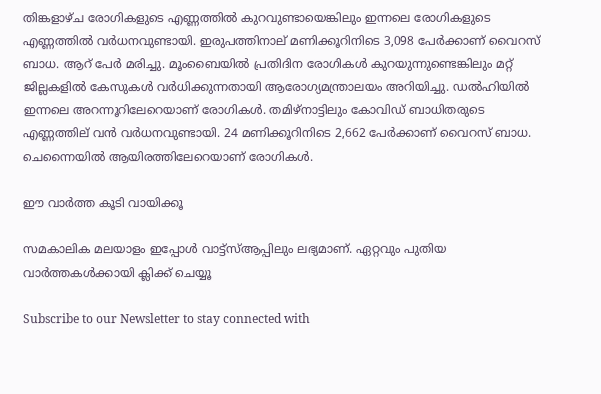തിങ്കളാഴ്ച രോഗികളുടെ എണ്ണത്തില്‍ കുറവുണ്ടായെങ്കിലും ഇന്നലെ രോഗികളുടെ എണ്ണത്തില്‍ വര്‍ധനവുണ്ടായി. ഇരുപത്തിനാല് മണിക്കൂറിനിടെ 3,098 പേര്‍ക്കാണ് വൈറസ് ബാധ. ആറ് പേര്‍ മരിച്ചു. മൂംബൈയില്‍ പ്രതിദിന രോഗികള്‍ കുറയുന്നുണ്ടെങ്കിലും മറ്റ് ജില്ലകളില്‍ കേസുകള്‍ വര്‍ധിക്കുന്നതായി ആരോഗ്യമന്ത്രാലയം അറിയിച്ചു. ഡല്‍ഹിയില്‍ ഇന്നലെ അറന്നൂറിലേറെയാണ് രോഗികള്‍. തമിഴ്‌നാട്ടിലും കോവിഡ് ബാധിതരുടെ എണ്ണത്തില് വന്‍ വര്‍ധനവുണ്ടായി. 24 മണിക്കൂറിനിടെ 2,662 പേര്‍ക്കാണ് വൈറസ് ബാധ. ചെന്നൈയില്‍ ആയിരത്തിലേറെയാണ് രോഗികള്‍.

ഈ വാര്‍ത്ത കൂടി വായിക്കൂ

സമകാലിക മലയാളം ഇപ്പോള്‍ വാട്ട്‌സ്ആപ്പിലും ലഭ്യമാണ്. ഏറ്റവും പുതിയ വാര്‍ത്തകള്‍ക്കായി ക്ലിക്ക് ചെയ്യൂ

Subscribe to our Newsletter to stay connected with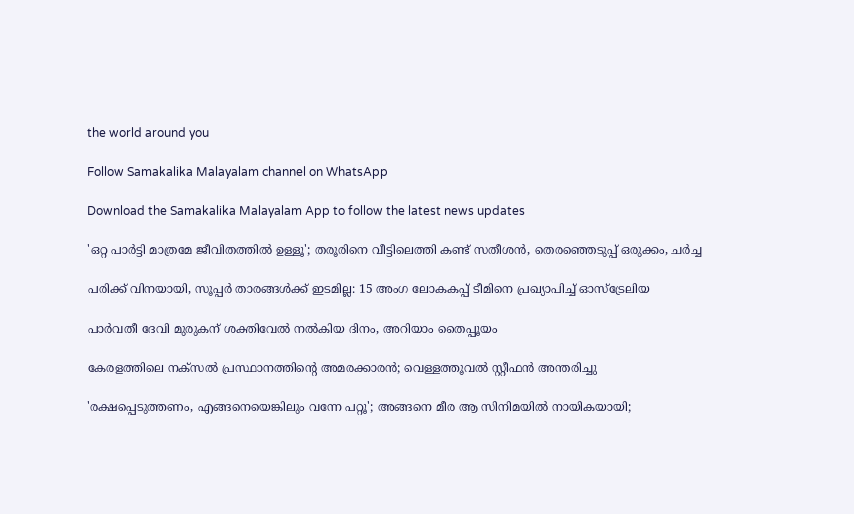the world around you

Follow Samakalika Malayalam channel on WhatsApp

Download the Samakalika Malayalam App to follow the latest news updates

'ഒറ്റ പാര്‍ട്ടി മാത്രമേ ജീവിതത്തില്‍ ഉള്ളൂ'; തരൂരിനെ വീട്ടിലെത്തി കണ്ട് സതീശന്‍, തെരഞ്ഞെടുപ്പ് ഒരുക്കം, ചര്‍ച്ച

പരിക്ക് വിനയായി, സൂപ്പർ താരങ്ങൾക്ക് ഇടമില്ല: 15 അംഗ ലോകകപ്പ് ടീമിനെ പ്രഖ്യാപിച്ച് ഓസ്ട്രേലിയ

പാര്‍വതീ ദേവി മുരുകന് ശക്തിവേല്‍ നല്‍കിയ ദിനം, അറിയാം തൈപ്പൂയം

കേരളത്തിലെ നക്‌സല്‍ പ്രസ്ഥാനത്തിന്റെ അമരക്കാരന്‍; വെള്ളത്തൂവല്‍ സ്റ്റീഫന്‍ അന്തരിച്ചു

'രക്ഷപ്പെടുത്തണം, എങ്ങനെയെങ്കിലും വന്നേ പറ്റൂ'; അങ്ങനെ മീര ആ സിനിമയില്‍ നായികയായി;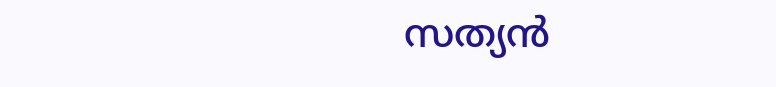സത്യന്‍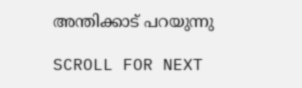അന്തിക്കാട് പറയുന്നു

SCROLL FOR NEXT